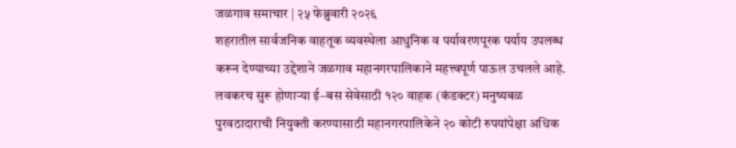जळगाव समाचार | २५ फेब्रुवारी २०२६
शहरातील सार्वजनिक वाहतूक व्यवस्थेला आधुनिक व पर्यावरणपूरक पर्याय उपलब्ध करून देण्याच्या उद्देशाने जळगाव महानगरपालिकाने महत्त्वपूर्ण पाऊल उचलले आहे. लवकरच सुरू होणाऱ्या ई–बस सेवेसाठी १२० वाहक (कंडक्टर) मनुष्यबळ पुरवठादाराची नियुक्ती करण्यासाठी महानगरपालिकेने २० कोटी रुपयांपेक्षा अधिक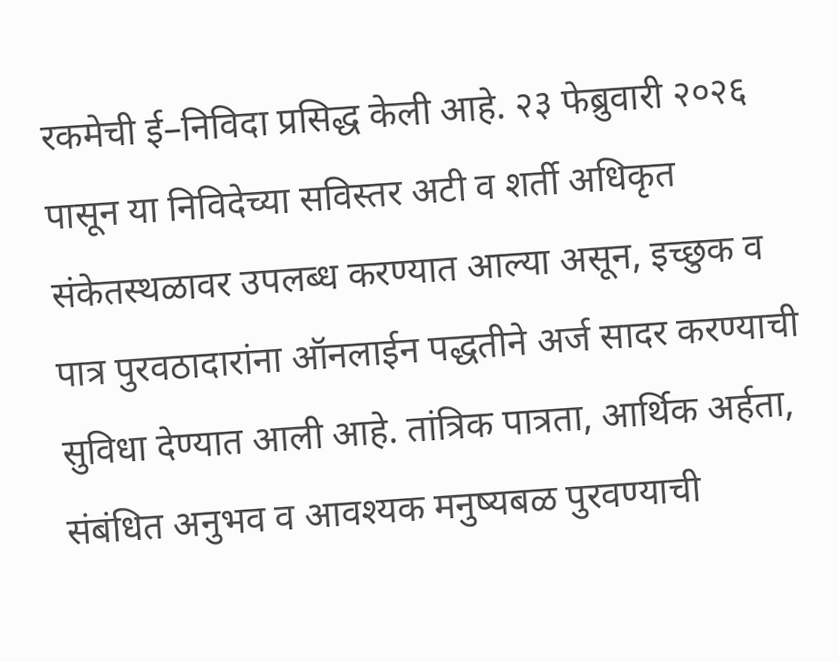रकमेची ई–निविदा प्रसिद्ध केली आहे. २३ फेब्रुवारी २०२६ पासून या निविदेच्या सविस्तर अटी व शर्ती अधिकृत संकेतस्थळावर उपलब्ध करण्यात आल्या असून, इच्छुक व पात्र पुरवठादारांना ऑनलाईन पद्धतीने अर्ज सादर करण्याची सुविधा देण्यात आली आहे. तांत्रिक पात्रता, आर्थिक अर्हता, संबंधित अनुभव व आवश्यक मनुष्यबळ पुरवण्याची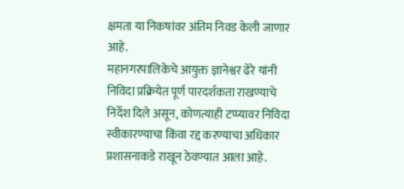क्षमता या निकषांवर अंतिम निवड केली जाणार आहे.
महानगरपालिकेचे आयुक्त ज्ञानेश्वर ढेरे यांनी निविदा प्रक्रियेत पूर्ण पारदर्शकता राखण्याचे निर्देश दिले असून, कोणत्याही टप्प्यावर निविदा स्वीकारण्याचा किंवा रद्द करण्याचा अधिकार प्रशासनाकडे राखून ठेवण्यात आला आहे.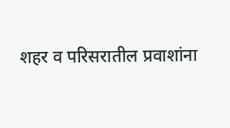शहर व परिसरातील प्रवाशांना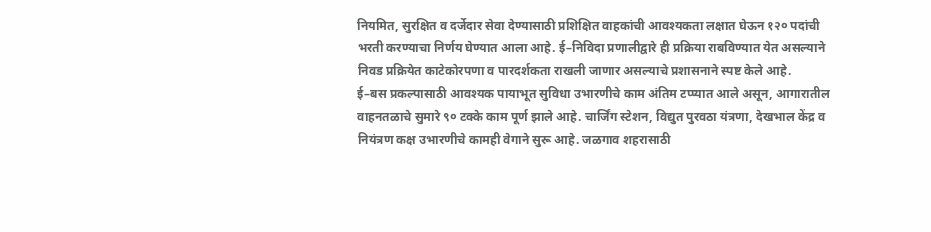नियमित, सुरक्षित व दर्जेदार सेवा देण्यासाठी प्रशिक्षित वाहकांची आवश्यकता लक्षात घेऊन १२० पदांची भरती करण्याचा निर्णय घेण्यात आला आहे. ई–निविदा प्रणालीद्वारे ही प्रक्रिया राबविण्यात येत असल्याने निवड प्रक्रियेत काटेकोरपणा व पारदर्शकता राखली जाणार असल्याचे प्रशासनाने स्पष्ट केले आहे.
ई–बस प्रकल्पासाठी आवश्यक पायाभूत सुविधा उभारणीचे काम अंतिम टप्प्यात आले असून, आगारातील वाहनतळाचे सुमारे ९० टक्के काम पूर्ण झाले आहे. चार्जिंग स्टेशन, विद्युत पुरवठा यंत्रणा, देखभाल केंद्र व नियंत्रण कक्ष उभारणीचे कामही वेगाने सुरू आहे. जळगाव शहरासाठी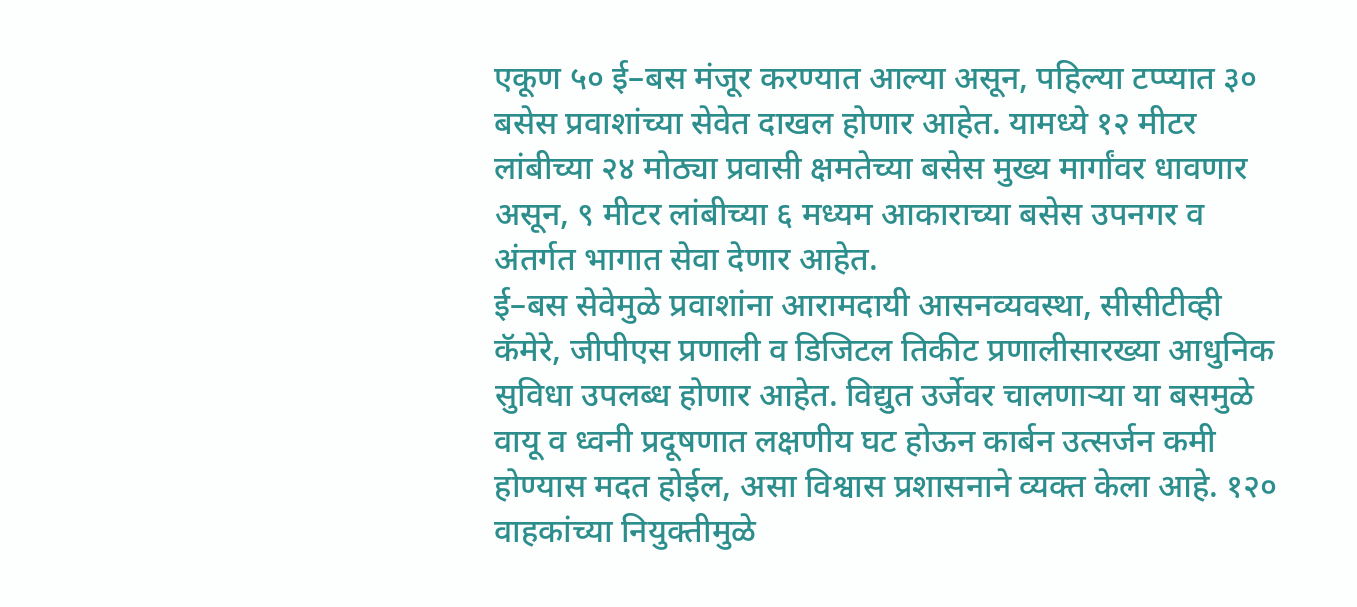एकूण ५० ई–बस मंजूर करण्यात आल्या असून, पहिल्या टप्प्यात ३० बसेस प्रवाशांच्या सेवेत दाखल होणार आहेत. यामध्ये १२ मीटर लांबीच्या २४ मोठ्या प्रवासी क्षमतेच्या बसेस मुख्य मार्गांवर धावणार असून, ९ मीटर लांबीच्या ६ मध्यम आकाराच्या बसेस उपनगर व अंतर्गत भागात सेवा देणार आहेत.
ई–बस सेवेमुळे प्रवाशांना आरामदायी आसनव्यवस्था, सीसीटीव्ही कॅमेरे, जीपीएस प्रणाली व डिजिटल तिकीट प्रणालीसारख्या आधुनिक सुविधा उपलब्ध होणार आहेत. विद्युत उर्जेवर चालणाऱ्या या बसमुळे वायू व ध्वनी प्रदूषणात लक्षणीय घट होऊन कार्बन उत्सर्जन कमी होण्यास मदत होईल, असा विश्वास प्रशासनाने व्यक्त केला आहे. १२० वाहकांच्या नियुक्तीमुळे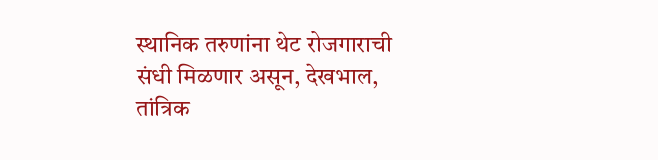स्थानिक तरुणांना थेट रोजगाराची संधी मिळणार असून, देखभाल, तांत्रिक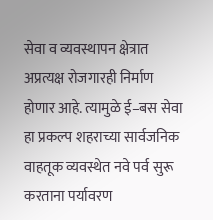सेवा व व्यवस्थापन क्षेत्रात अप्रत्यक्ष रोजगारही निर्माण होणार आहे. त्यामुळे ई–बस सेवा हा प्रकल्प शहराच्या सार्वजनिक वाहतूक व्यवस्थेत नवे पर्व सुरू करताना पर्यावरण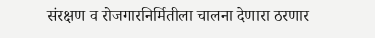संरक्षण व रोजगारनिर्मितीला चालना देणारा ठरणार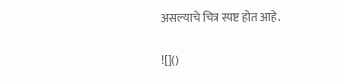असल्याचे चित्र स्पष्ट होत आहे.

![]()